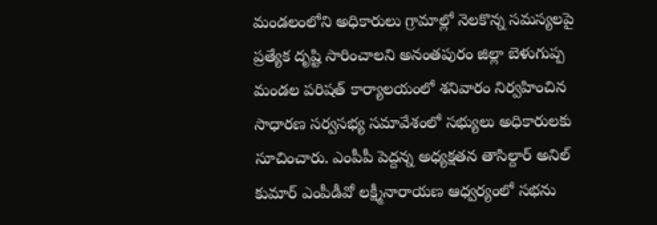మండలంలోని అధికారులు గ్రామాల్లో నెలకొన్న సమస్యలపై ప్రత్యేక దృష్టి సారించాలని అనంతపురం జిల్లా బెళుగుప్ప మండల పరిషత్ కార్యాలయంలో శనివారం నిర్వహించిన సాధారణ సర్వసభ్య సమావేశంలో సభ్యులు అధికారులకు సూచించారు. ఎంపీపీ పెద్దన్న అధ్యక్షతన తాసిల్దార్ అనిల్ కుమార్ ఎంపీడీవో లక్ష్మీనారాయణ ఆధ్వర్యంలో సభను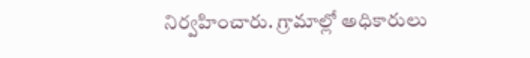నిర్వహించారు. గ్రామాల్లో అధికారులు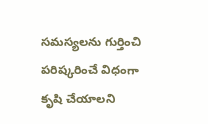సమస్యలను గుర్తించి పరిష్కరించే విధంగా కృషి చేయాలని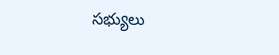సభ్యులు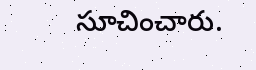సూచించారు.